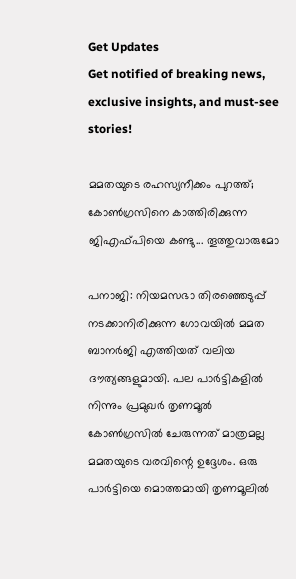Get Updates
Get notified of breaking news, exclusive insights, and must-see stories!

മമതയുടെ രഹസ്യനീക്കം പുറത്ത്; കോണ്‍ഗ്രസിനെ കാത്തിരിക്കുന്ന ജിഎഫ്പിയെ കണ്ടു... തൂത്തുവാരുമോ

പനാജി: നിയമസഭാ തിരഞ്ഞെടുപ്പ് നടക്കാനിരിക്കുന്ന ഗോവയില്‍ മമത ബാനര്‍ജി എത്തിയത് വലിയ ദൗത്യങ്ങളുമായി. പല പാര്‍ട്ടികളില്‍ നിന്നും പ്രമുഖര്‍ തൃണമൂല്‍ കോണ്‍ഗ്രസില്‍ ചേരുന്നത് മാത്രമല്ല മമതയുടെ വരവിന്റെ ഉദ്ദേശം. ഒരു പാര്‍ട്ടിയെ മൊത്തമായി തൃണമൂലില്‍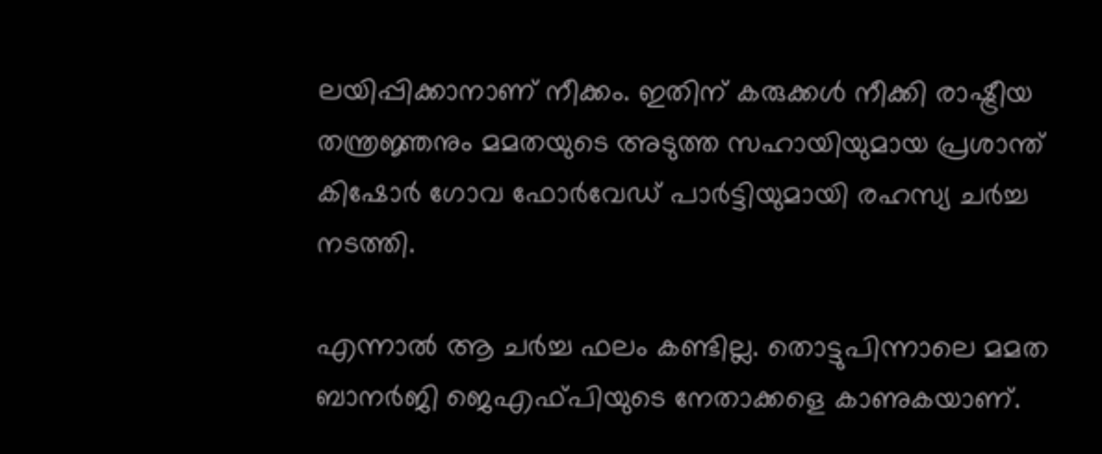ലയിപ്പിക്കാനാണ് നീക്കം. ഇതിന് കരുക്കള്‍ നീക്കി രാഷ്ട്രീയ തന്ത്രജ്ഞനും മമതയുടെ അടുത്ത സഹായിയുമായ പ്രശാന്ത് കിഷോര്‍ ഗോവ ഫോര്‍വേഡ് പാര്‍ട്ടിയുമായി രഹസ്യ ചര്‍ച്ച നടത്തി.

എന്നാല്‍ ആ ചര്‍ച്ച ഫലം കണ്ടില്ല. തൊട്ടുപിന്നാലെ മമത ബാനര്‍ജി ജെഎഫ്പിയുടെ നേതാക്കളെ കാണുകയാണ്.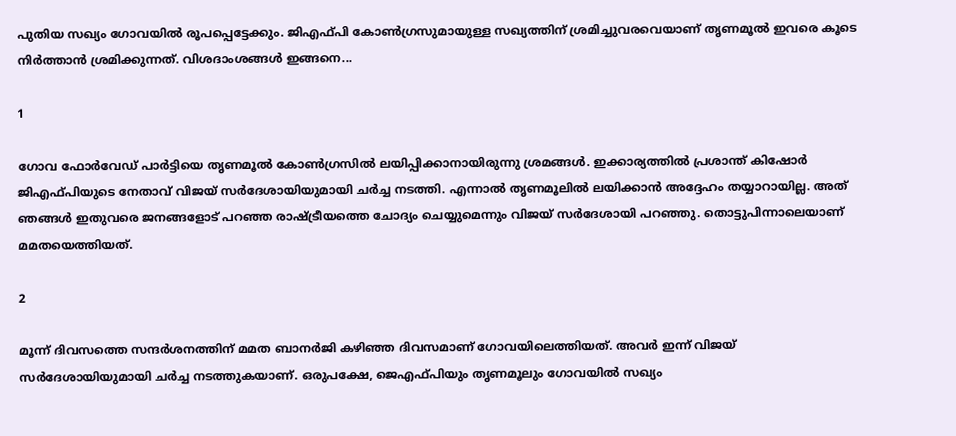പുതിയ സഖ്യം ഗോവയില്‍ രൂപപ്പെട്ടേക്കും. ജിഎഫ്പി കോണ്‍ഗ്രസുമായുള്ള സഖ്യത്തിന് ശ്രമിച്ചുവരവെയാണ് തൃണമൂല്‍ ഇവരെ കൂടെ നിര്‍ത്താന്‍ ശ്രമിക്കുന്നത്. വിശദാംശങ്ങള്‍ ഇങ്ങനെ...

1

ഗോവ ഫോര്‍വേഡ് പാര്‍ട്ടിയെ തൃണമൂല്‍ കോണ്‍ഗ്രസില്‍ ലയിപ്പിക്കാനായിരുന്നു ശ്രമങ്ങള്‍. ഇക്കാര്യത്തില്‍ പ്രശാന്ത് കിഷോര്‍ ജിഎഫ്പിയുടെ നേതാവ് വിജയ് സര്‍ദേശായിയുമായി ചര്‍ച്ച നടത്തി. എന്നാല്‍ തൃണമൂലില്‍ ലയിക്കാന്‍ അദ്ദേഹം തയ്യാറായില്ല. അത് ഞങ്ങള്‍ ഇതുവരെ ജനങ്ങളോട് പറഞ്ഞ രാഷ്ട്രീയത്തെ ചോദ്യം ചെയ്യുമെന്നും വിജയ് സര്‍ദേശായി പറഞ്ഞു. തൊട്ടുപിന്നാലെയാണ് മമതയെത്തിയത്.

2

മൂന്ന് ദിവസത്തെ സന്ദര്‍ശനത്തിന് മമത ബാനര്‍ജി കഴിഞ്ഞ ദിവസമാണ് ഗോവയിലെത്തിയത്. അവര്‍ ഇന്ന് വിജയ് സര്‍ദേശായിയുമായി ചര്‍ച്ച നടത്തുകയാണ്. ഒരുപക്ഷേ, ജെഎഫ്പിയും തൃണമൂലും ഗോവയില്‍ സഖ്യം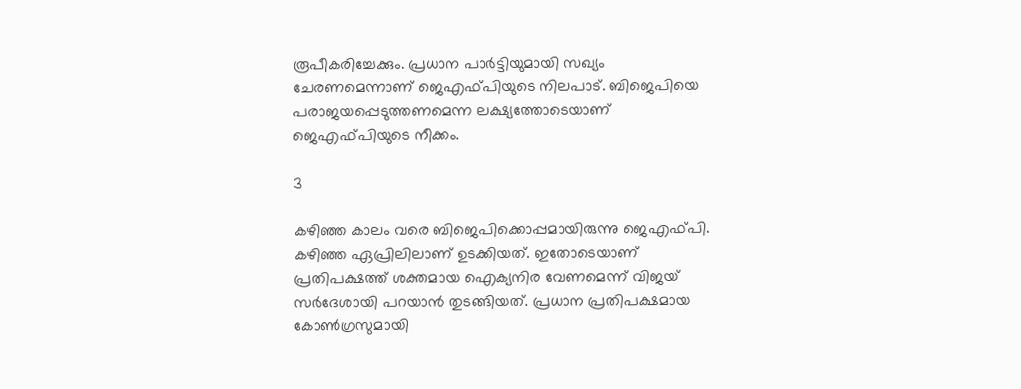രൂപീകരിച്ചേക്കും. പ്രധാന പാര്‍ട്ടിയുമായി സഖ്യം ചേരണമെന്നാണ് ജെഎഫ്പിയുടെ നിലപാട്. ബിജെപിയെ പരാജയപ്പെടുത്തണമെന്ന ലക്ഷ്യത്തോടെയാണ് ജെഎഫ്പിയുടെ നീക്കം.

3

കഴിഞ്ഞ കാലം വരെ ബിജെപിക്കൊപ്പമായിരുന്നു ജെഎഫ്പി. കഴിഞ്ഞ ഏപ്രിലിലാണ് ഉടക്കിയത്. ഇതോടെയാണ് പ്രതിപക്ഷത്ത് ശക്തമായ ഐക്യനിര വേണമെന്ന് വിജയ് സര്‍ദേശായി പറയാന്‍ തുടങ്ങിയത്. പ്രധാന പ്രതിപക്ഷമായ കോണ്‍ഗ്രസുമായി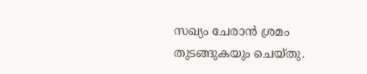സഖ്യം ചേരാന്‍ ശ്രമം തുടങ്ങുകയും ചെയ്തു.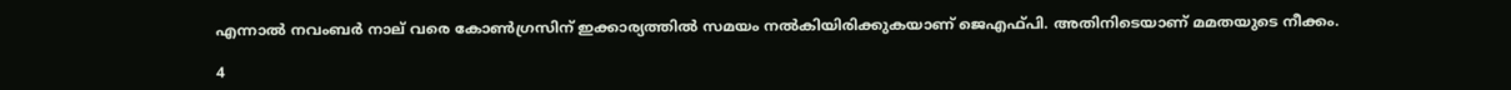എന്നാല്‍ നവംബര്‍ നാല് വരെ കോണ്‍ഗ്രസിന് ഇക്കാര്യത്തില്‍ സമയം നല്‍കിയിരിക്കുകയാണ് ജെഎഫ്പി. അതിനിടെയാണ് മമതയുടെ നീക്കം.

4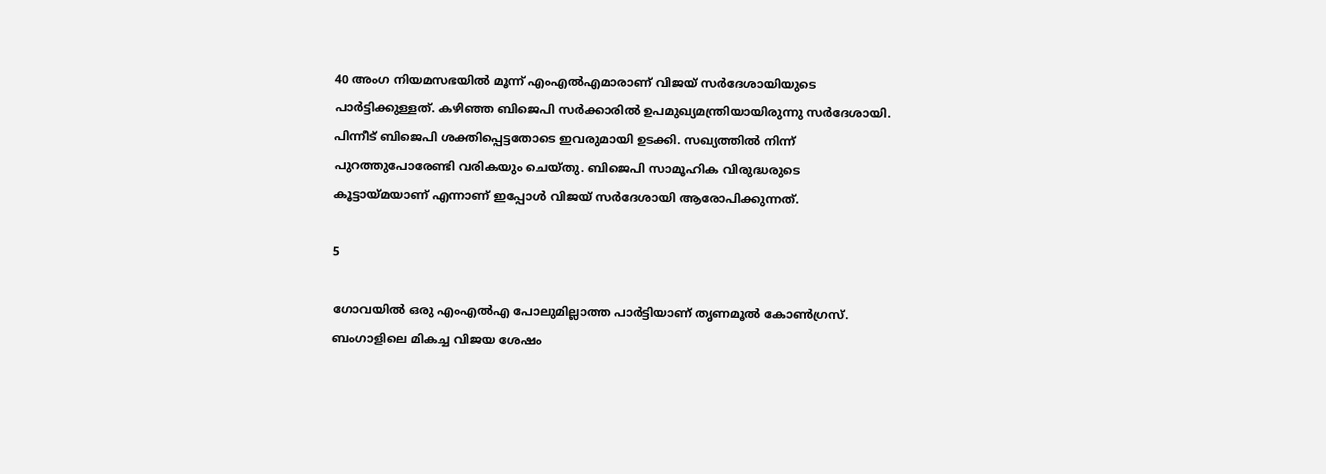40 അംഗ നിയമസഭയില്‍ മൂന്ന് എംഎല്‍എമാരാണ് വിജയ് സര്‍ദേശായിയുടെ പാര്‍ട്ടിക്കുള്ളത്. കഴിഞ്ഞ ബിജെപി സര്‍ക്കാരില്‍ ഉപമുഖ്യമന്ത്രിയായിരുന്നു സര്‍ദേശായി. പിന്നീട് ബിജെപി ശക്തിപ്പെട്ടതോടെ ഇവരുമായി ഉടക്കി. സഖ്യത്തില്‍ നിന്ന് പുറത്തുപോരേണ്ടി വരികയും ചെയ്തു. ബിജെപി സാമൂഹിക വിരുദ്ധരുടെ കൂട്ടായ്മയാണ് എന്നാണ് ഇപ്പോള്‍ വിജയ് സര്‍ദേശായി ആരോപിക്കുന്നത്.

5

ഗോവയില്‍ ഒരു എംഎല്‍എ പോലുമില്ലാത്ത പാര്‍ട്ടിയാണ് തൃണമൂല്‍ കോണ്‍ഗ്രസ്. ബംഗാളിലെ മികച്ച വിജയ ശേഷം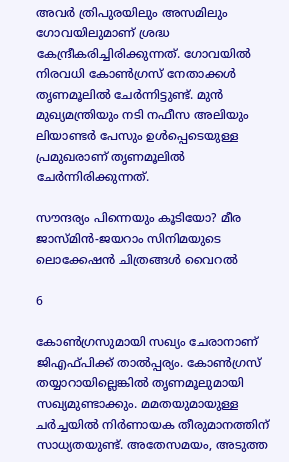അവര്‍ ത്രിപുരയിലും അസമിലും ഗോവയിലുമാണ് ശ്രദ്ധ കേന്ദ്രീകരിച്ചിരിക്കുന്നത്. ഗോവയില്‍ നിരവധി കോണ്‍ഗ്രസ് നേതാക്കള്‍ തൃണമൂലില്‍ ചേര്‍ന്നിട്ടുണ്ട്. മുന്‍ മുഖ്യമന്ത്രിയും നടി നഫീസ അലിയും ലിയാണ്ടര്‍ പേസും ഉള്‍പ്പെടെയുള്ള പ്രമുഖരാണ് തൃണമൂലില്‍ ചേര്‍ന്നിരിക്കുന്നത്.

സൗന്ദര്യം പിന്നെയും കൂടിയോ? മീര ജാസ്മിന്‍-ജയറാം സിനിമയുടെ ലൊക്കേഷന്‍ ചിത്രങ്ങള്‍ വൈറല്‍

6

കോണ്‍ഗ്രസുമായി സഖ്യം ചേരാനാണ് ജിഎഫ്പിക്ക് താല്‍പ്പര്യം. കോണ്‍ഗ്രസ് തയ്യാറായില്ലെങ്കില്‍ തൃണമൂലുമായി സഖ്യമുണ്ടാക്കും. മമതയുമായുള്ള ചര്‍ച്ചയില്‍ നിര്‍ണായക തീരുമാനത്തിന് സാധ്യതയുണ്ട്. അതേസമയം, അടുത്ത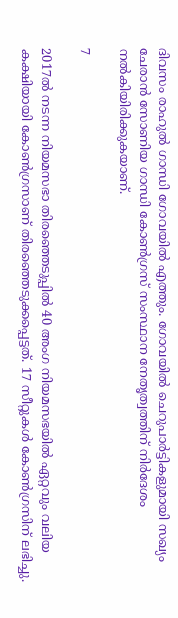ദിവസം രാഹുല്‍ ഗാന്ധി ഗോവയില്‍ എത്തും. ഗോവയില്‍ ചെറുപാര്‍ട്ടികളുമായി സഖ്യം ചേരാന്‍ സോണിയ ഗാന്ധി കോണ്‍ഗ്രസ് സംസ്ഥാന നേതൃത്വത്തിന് നിര്‍ദേശം നല്‍കിയിരിക്കുകയാണ്.

7

2017ല്‍ നടന്ന നിയമസഭാ തിരഞ്ഞെടുപ്പില്‍ 40 അംഗ നിയമസഭയില്‍ ഏറ്റവും വലിയ കക്ഷിയായി കോണ്‍ഗ്രസാണ് തിരഞ്ഞെടുക്കപ്പെട്ടത്. 17 സീറ്റുകള്‍ കോണ്‍ഗ്രസിന് ലഭിച്ചു.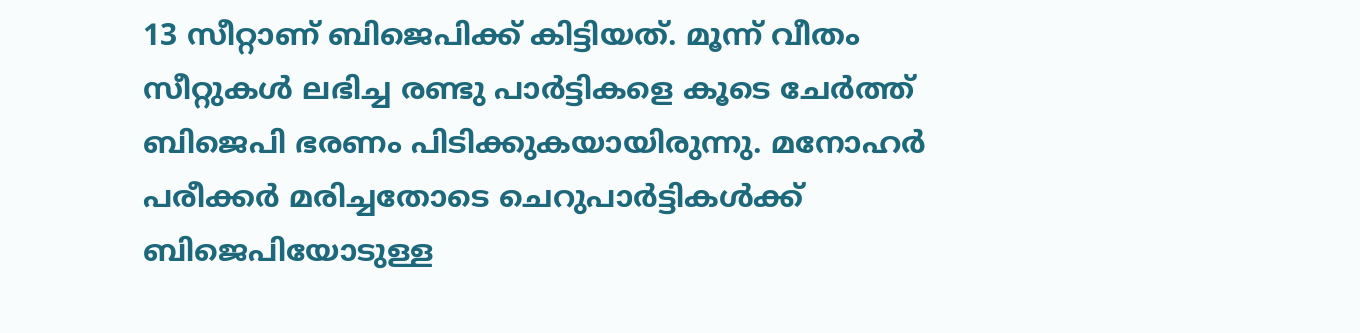13 സീറ്റാണ് ബിജെപിക്ക് കിട്ടിയത്. മൂന്ന് വീതം സീറ്റുകള്‍ ലഭിച്ച രണ്ടു പാര്‍ട്ടികളെ കൂടെ ചേര്‍ത്ത് ബിജെപി ഭരണം പിടിക്കുകയായിരുന്നു. മനോഹര്‍ പരീക്കര്‍ മരിച്ചതോടെ ചെറുപാര്‍ട്ടികള്‍ക്ക് ബിജെപിയോടുള്ള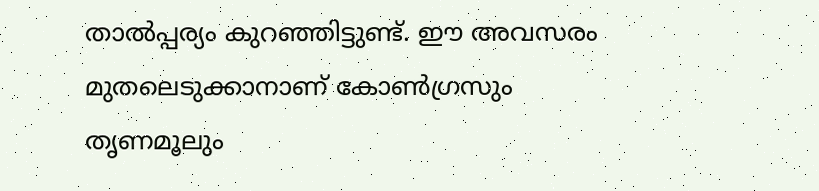താല്‍പ്പര്യം കുറഞ്ഞിട്ടുണ്ട്. ഈ അവസരം മുതലെടുക്കാനാണ് കോണ്‍ഗ്രസും തൃണമൂലും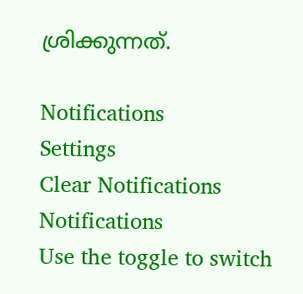ശ്രിക്കുന്നത്.

Notifications
Settings
Clear Notifications
Notifications
Use the toggle to switch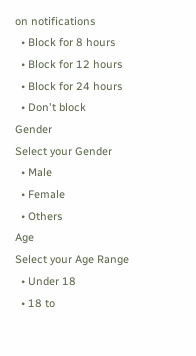on notifications
  • Block for 8 hours
  • Block for 12 hours
  • Block for 24 hours
  • Don't block
Gender
Select your Gender
  • Male
  • Female
  • Others
Age
Select your Age Range
  • Under 18
  • 18 to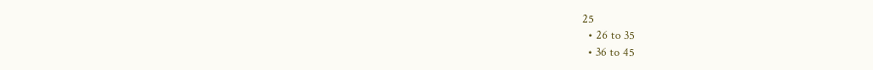25
  • 26 to 35
  • 36 to 45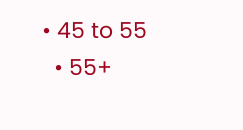• 45 to 55
  • 55+